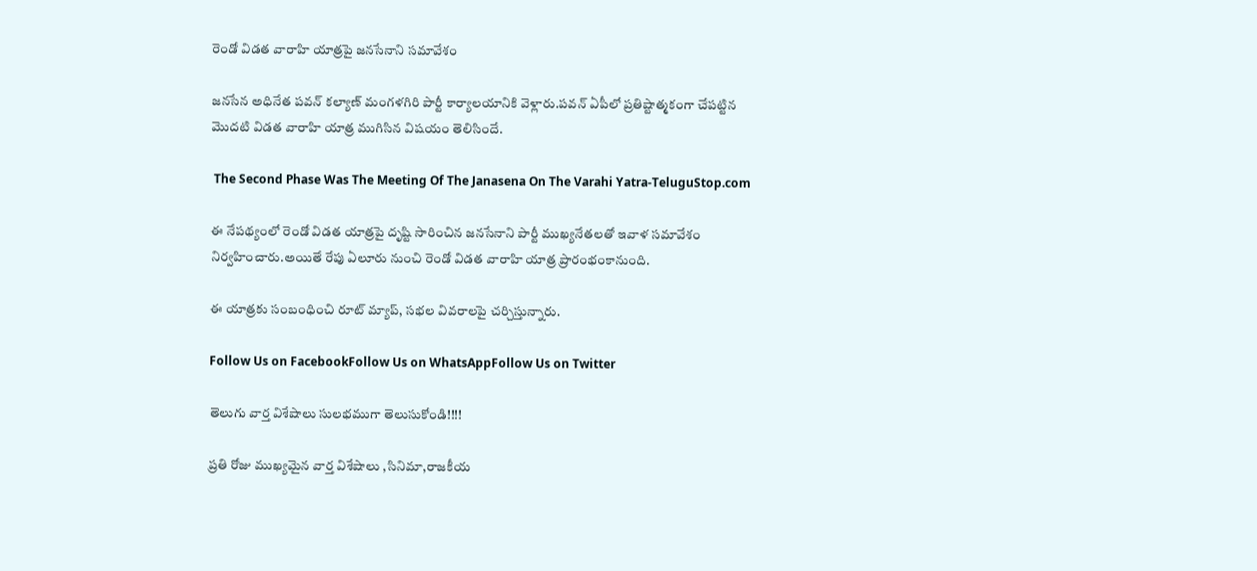రెండో విడత వారాహి యాత్రపై జనసేనాని సమావేశం

జనసేన అధినేత పవన్ కల్యాణ్ మంగళగిరి పార్టీ కార్యాలయానికి వెళ్లారు.పవన్ ఏపీలో ప్రతిష్టాత్మకంగా చేపట్టిన మొదటి విడత వారాహి యాత్ర ముగిసిన విషయం తెలిసిందే.

 The Second Phase Was The Meeting Of The Janasena On The Varahi Yatra-TeluguStop.com

ఈ నేపథ్యంలో రెండో విడత యాత్రపై దృష్టి సారించిన జనసేనాని పార్టీ ముఖ్యనేతలతో ఇవాళ సమావేశం నిర్వహించారు.అయితే రేపు ఏలూరు నుంచి రెండో విడత వారాహి యాత్ర ప్రారంభంకానుంది.

ఈ యాత్రకు సంబంధించి రూట్ మ్యాప్, సభల వివరాలపై చర్చిస్తున్నారు.

Follow Us on FacebookFollow Us on WhatsAppFollow Us on Twitter

తెలుగు వార్త విశేషాలు సులభముగా తెలుసుకోండి!!!!

ప్రతి రోజు ముఖ్యమైన వార్త విశేషాలు ,సినిమా,రాజకీయ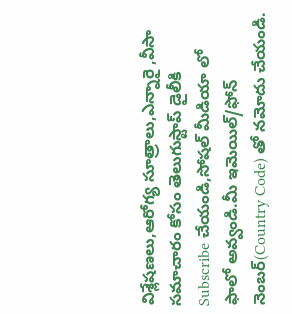విశ్లేషణలు,ఆరోగ్య సూత్రాలు,ఎన్నారై ,వీసా సమాచారం కోసం తెలుగుస్టాప్ డైలీకి Subscribe చేయండి,సోషల్ మీడియా లో ఫాలో అవ్వండి.మీ ఇమెయిల్/ఫోన్ నెంబర్(Country Code) తో నమోదు చేయండి.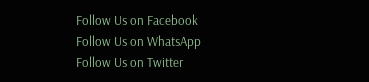Follow Us on Facebook Follow Us on WhatsApp  Follow Us on Twitter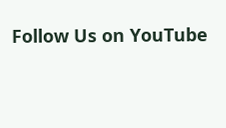Follow Us on YouTube